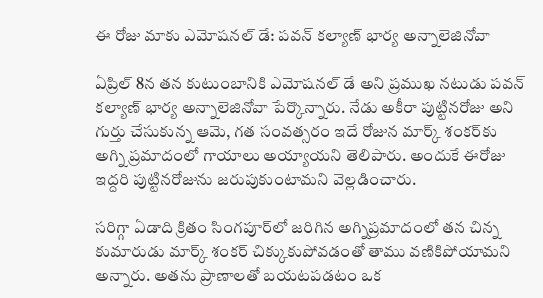ఈ రోజు మాకు ఎమోషనల్ డే: పవన్ కల్యాణ్ భార్య అన్నాలెజినోవా

ఏప్రిల్ 8న తన కుటుంబానికి ఎమోషనల్ డే అని ప్రముఖ నటుడు పవన్ కల్యాణ్ భార్య అన్నాలెజినోవా పేర్కొన్నారు. నేడు అకీరా పుట్టినరోజు అని గుర్తు చేసుకున్న ఆమె, గత సంవత్సరం ఇదే రోజున మార్క్ శంకర్‌కు అగ్ని ప్రమాదంలో గాయాలు అయ్యాయని తెలిపారు. అందుకే ఈరోజు ఇద్దరి పుట్టినరోజును జరుపుకుంటామని వెల్లడించారు.

సరిగ్గా ఏడాది క్రితం సింగపూర్‌లో జరిగిన అగ్నిప్రమాదంలో తన చిన్న కుమారుడు మార్క్ శంకర్ చిక్కుకుపోవడంతో తాము వణికిపోయామని అన్నారు. అతను ప్రాణాలతో బయటపడటం ఒక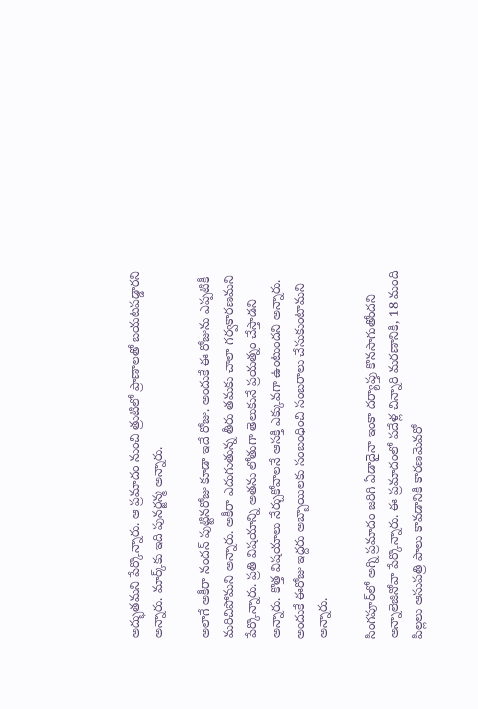అద్భుతమని పేర్కొన్నారు. ఆ ప్రమాదం నుంచి త్రుటిలో ప్రాణాలతో బయటపడ్డారని అన్నారు. మార్క్‌కు ఇది పునర్జన్మ అన్నారు.

అలాగే అకీరా నందన్ పుట్టినరోజు కూడా ఇదే రోజు. అందుకే ఈ రోజును ఎప్పటికీ మరిచిపోమని అన్నారు. అకీరా ఎదుగుతున్న తీరు తమకు చాలా గర్వకారణమని పేర్కొన్నారు. ప్రతి విషయాన్ని అతను లోతుగా తెలుకునే ప్రయత్నం చేస్తాడని అన్నారు. కొత్త విషయాలు నేర్చుకోవాలనే ఆసక్తి ఎక్కువగా ఉంటుందని అన్నారు. అందుకే ఈరోజు ఇద్దరు అబ్బాయిలకు సంబంధించి సంబరాలు చేసుకుంటామని అన్నారు.

సింగపూర్‌లో అగ్ని ప్రమాదం జరిగి ఏడాదైనా ఇంకా దర్యాప్తు కొనసాగుతోందని అన్నాలెజినోవా పేర్కొన్నారు. ఈ ప్రమాదంలో పదేళ్ల చిన్నారి మరణానికి, 18 మంది పిల్లలు ఆసుపత్రి పాలు కావడానికి కారణమెవరో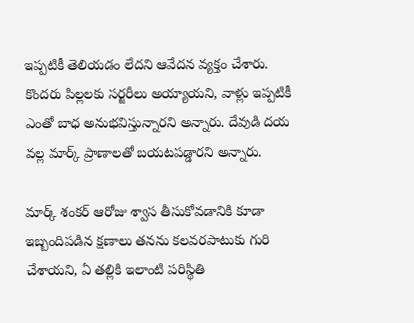ఇప్పటికీ తెలియడం లేదని ఆవేదన వ్యక్తం చేశారు. కొందరు పిల్లలకు సర్జరీలు అయ్యాయని, వాళ్లు ఇప్పటికీ ఎంతో బాధ అనుభవిస్తున్నారని అన్నారు. దేవుడి దయ వల్ల మార్క్ ప్రాణాలతో బయటపడ్డారని అన్నారు.

మార్క్ శంకర్ ఆరోజు శ్వాస తీసుకోవడానికి కూడా ఇబ్బందిపడిన క్షణాలు తనను కలవరపాటుకు గురి చేశాయని, ఏ తల్లికి ఇలాంటి పరిస్థితి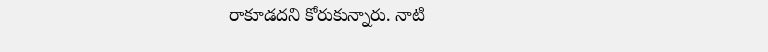రాకూడదని కోరుకున్నారు. నాటి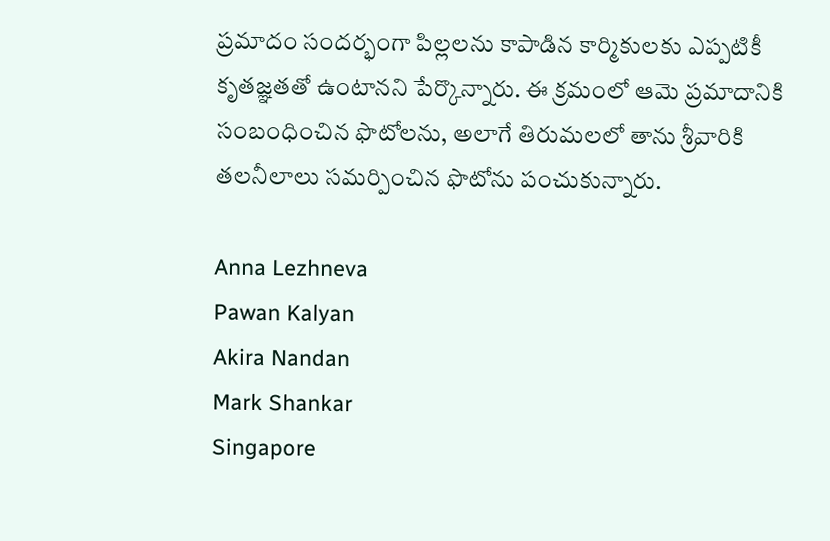ప్రమాదం సందర్భంగా పిల్లలను కాపాడిన కార్మికులకు ఎప్పటికీ కృతజ్ఞతతో ఉంటానని పేర్కొన్నారు. ఈ క్రమంలో ఆమె ప్రమాదానికి సంబంధించిన ఫొటోలను, అలాగే తిరుమలలో తాను శ్రీవారికి తలనీలాలు సమర్పించిన ఫొటోను పంచుకున్నారు.

Anna Lezhneva
Pawan Kalyan
Akira Nandan
Mark Shankar
Singapore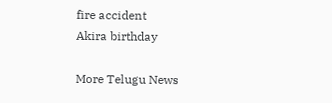fire accident
Akira birthday

More Telugu News